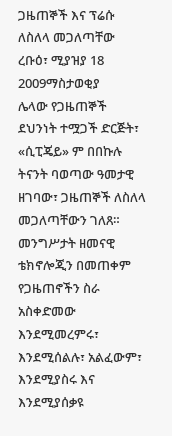ጋዜጠኞች እና ፕሬሱ ለስለላ መጋለጣቸው
ረቡዕ፣ ሚያዝያ 18 2009ማስታወቂያ
ሌላው የጋዜጠኞች ደህንነት ተሟጋች ድርጅት፣ «ሲፒጄይ» ም በበኩሉ ትናንት ባወጣው ዓመታዊ ዘገባው፣ ጋዜጠኞች ለስለላ መጋለጣቸውን ገለጸ። መንግሥታት ዘመናዊ ቴክኖሎጂን በመጠቀም የጋዜጠኖችን ስራ አስቀድመው እንደሚመረምሩ፣ እንደሚሰልሉ፣ አልፈውም፣ እንደሚያስሩ እና እንደሚያሰቃዩ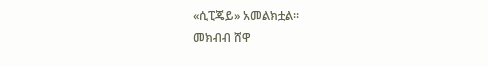«ሲፒጄይ» አመልክቷል።
መክብብ ሸዋ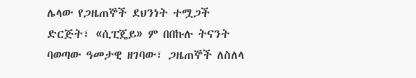ሌላው የጋዜጠኞች ደህንነት ተሟጋች ድርጅት፣ «ሲፒጄይ» ም በበኩሉ ትናንት ባወጣው ዓመታዊ ዘገባው፣ ጋዜጠኞች ለስለላ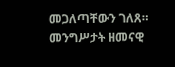መጋለጣቸውን ገለጸ። መንግሥታት ዘመናዊ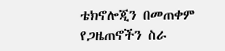ቴክኖሎጂን በመጠቀም የጋዜጠኖችን ስራ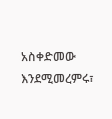አስቀድመው እንደሚመረምሩ፣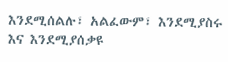እንደሚሰልሉ፣ አልፈውም፣ እንደሚያስሩ እና እንደሚያሰቃዩ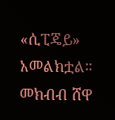«ሲፒጄይ» አመልክቷል።
መክብብ ሸዋ